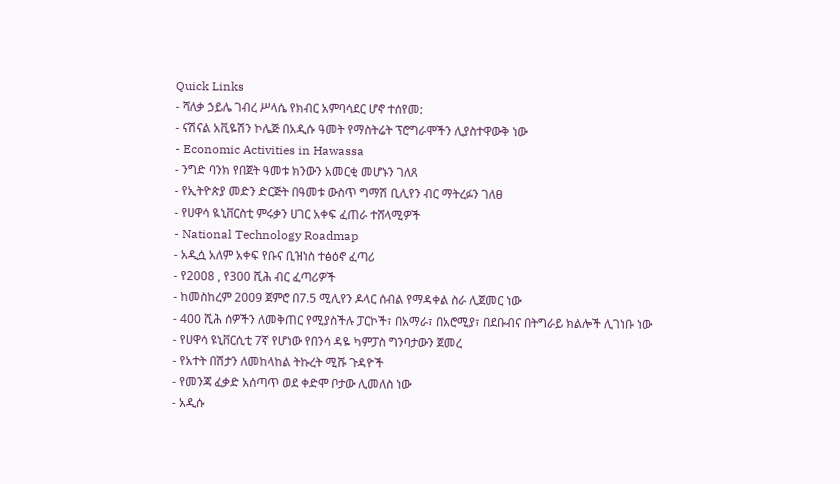Quick Links
- ሻለቃ ኃይሌ ገብረ ሥላሴ የክብር አምባሳደር ሆኖ ተሰየመ:
- ናሽናል አቪዬሽን ኮሌጅ በአዲሱ ዓመት የማስትሬት ፕሮግራሞችን ሊያስተዋውቅ ነው
- Economic Activities in Hawassa
- ንግድ ባንክ የበጀት ዓመቱ ክንውን አመርቂ መሆኑን ገለጸ
- የኢትዮጵያ መድን ድርጅት በዓመቱ ውስጥ ግማሽ ቢሊየን ብር ማትረፉን ገለፀ
- የሀዋሳ ዪኒቨርስቲ ምሩቃን ሀገር አቀፍ ፈጠራ ተሸላሚዎች
- National Technology Roadmap
- አዲሷ አለም አቀፍ የቡና ቢዝነስ ተፅዕኖ ፈጣሪ
- የ2008 , የ300 ሺሕ ብር ፈጣሪዎች
- ከመስከረም 2009 ጀምሮ በ7.5 ሚሊየን ዶላር ሰብል የማዳቀል ስራ ሊጀመር ነው
- 400 ሺሕ ሰዎችን ለመቅጠር የሚያስችሉ ፓርኮች፣ በአማራ፣ በአሮሚያ፣ በደቡብና በትግራይ ክልሎች ሊገነቡ ነው
- የሀዋሳ ዩኒቨርሲቲ 7ኛ የሆነው የበንሳ ዳዬ ካምፓስ ግንባታውን ጀመረ
- የአተት በሽታን ለመከላከል ትኩረት ሚሹ ጉዳዮች
- የመንጃ ፈቃድ አሰጣጥ ወደ ቀድሞ ቦታው ሊመለስ ነው
- አዲሱ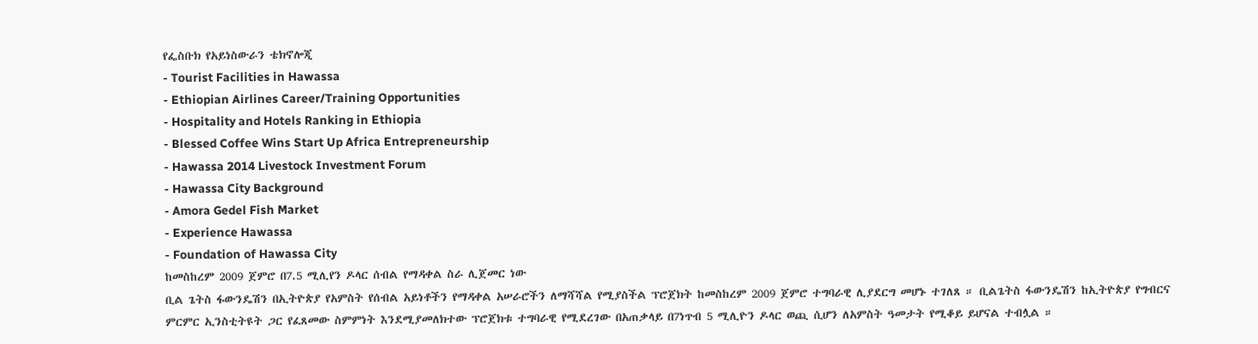የፌስቡክ የአይነስውራን ቴክኖሎጂ
- Tourist Facilities in Hawassa
- Ethiopian Airlines Career/Training Opportunities
- Hospitality and Hotels Ranking in Ethiopia
- Blessed Coffee Wins Start Up Africa Entrepreneurship
- Hawassa 2014 Livestock Investment Forum
- Hawassa City Background
- Amora Gedel Fish Market
- Experience Hawassa
- Foundation of Hawassa City
ከመስከረም 2009 ጀምሮ በ7.5 ሚሊየን ዶላር ሰብል የማዳቀል ስራ ሊጀመር ነው
ቢል ጌትስ ፋውንዴሽን በኢትዮጵያ የአምስት የሰብል አይነቶችን የማዳቀል አሠራሮችን ለማሻሻል የሚያስችል ፕሮጀክት ከመስከረም 2009 ጀምሮ ተግባራዊ ሊያደርግ መሆኑ ተገለጸ ። ቢልጌትስ ፋውንዴሽን ከኢትዮጵያ የግብርና ምርምር ኢንስቲትዩት ጋር የፈጸመው ስምምነት እንደሚያመለክተው ፕሮጀክቱ ተግባራዊ የሚደረገው በአጠቃላይ በ7ነጥብ 5 ሚሊዮን ዶላር ወጪ ሲሆን ለአምስት ዓመታት የሚቆይ ይሆናል ተብሏል ።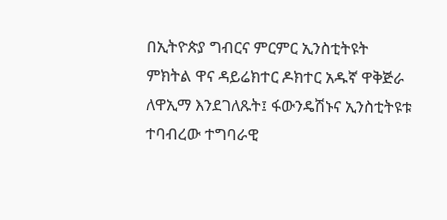በኢትዮጵያ ግብርና ምርምር ኢንስቲትዩት ምክትል ዋና ዳይሬክተር ዶክተር አዱኛ ዋቅጅራ ለዋኢማ እንደገለጹት፤ ፋውንዴሽኑና ኢንስቲትዩቱ ተባብረው ተግባራዊ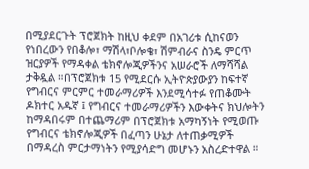በሚያደርጉት ፕሮጀክት ከዚህ ቀደም በአገሪቱ ሲከናወን የነበረውን የበቆሎ፣ ማሽላ፣ቦሎቄ፣ ሽምብራና ስንዴ ምርጥ ዝርያዎች የማዳቀል ቴክኖሎጂዎችንና አሠራሮች ለማሻሻል ታቅዷል ።በፕሮጀክቱ 15 የሚደርሱ ኢትዮጵያውያን ከፍተኛ የግብርና ምርምር ተመራማሪዎች እንደሚሳተፉ የጠቆሙት ዶክተር አዱኛ ፤ የግብርና ተመራማሪዎችን እውቀትና ክህሎትን ከማዳበሩም በተጨማሪም በፕሮጀክቱ አማካኝነት የሚወጡ የግብርና ቴክኖሎጂዎች በፈጣን ሁኔታ ለተጠቃሚዎች በማዳረስ ምርታማነትን የሚያሳድግ መሆኑን አስረድተዋል ።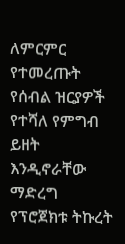ለምርምር የተመረጡት የሰብል ዝርያዎች የተሻለ የምግብ ይዘት እንዲኖራቸው ማድረግ የፕሮጀክቱ ትኩረት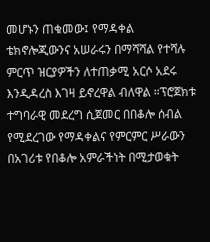መሆኑን ጠቁመው፤ የማዳቀል ቴክኖሎጂውንና አሠራሩን በማሻሻል የተሻሉ ምርጥ ዝርያዎችን ለተጠቃሚ አርሶ አደሩ እንዲዳረስ እገዛ ይኖረዋል ብለዋል ።ፕሮጀክቱ ተግባራዊ መደረግ ሲጀመር በበቆሎ ሰብል የሚደረገው የማዳቀልና የምርምር ሥራውን በአገሪቱ የበቆሎ አምራችነት በሚታወቁት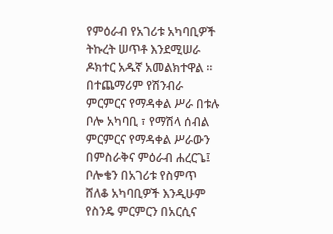የምዕራብ የአገሪቱ አካባቢዎች ትኩረት ሠጥቶ እንደሚሠራ ዶክተር አዱኛ አመልክተዋል ።
በተጨማሪም የሽንብራ ምርምርና የማዳቀል ሥራ በቱሉ ቦሎ አካባቢ ፣ የማሽላ ሰብል ምርምርና የማዳቀል ሥራውን በምስራቅና ምዕራብ ሐረርጌ፤ ቦሎቄን በአገሪቱ የስምጥ ሸለቆ አካባቢዎች እንዲሁም የስንዴ ምርምርን በአርሲና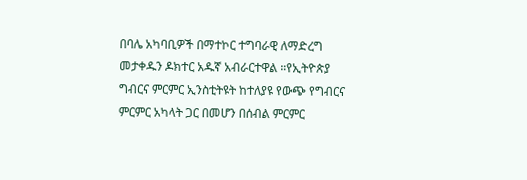በባሌ አካባቢዎች በማተኮር ተግባራዊ ለማድረግ መታቀዱን ዶክተር አዱኛ አብራርተዋል ።የኢትዮጵያ ግብርና ምርምር ኢንስቲትዩት ከተለያዩ የውጭ የግብርና ምርምር አካላት ጋር በመሆን በሰብል ምርምር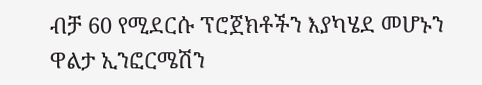ብቻ 60 የሚደርሱ ፕሮጀክቶችን እያካሄደ መሆኑን ዋልታ ኢንፎርሜሽን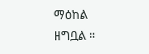ማዕከል ዘግቧል ።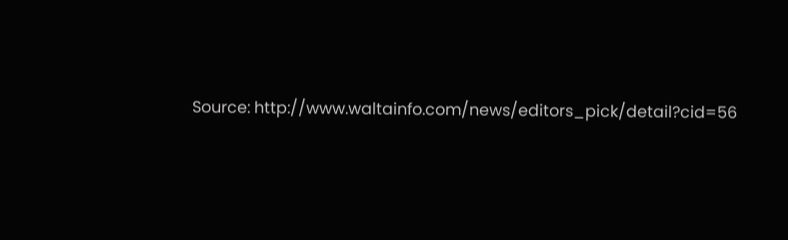Source: http://www.waltainfo.com/news/editors_pick/detail?cid=56